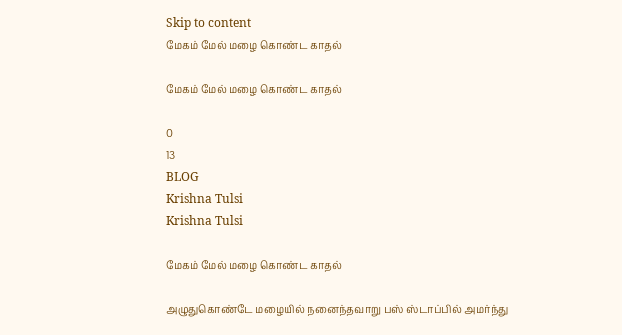Skip to content
மேகம் மேல் மழை கொண்ட காதல்

மேகம் மேல் மழை கொண்ட காதல்

0
13
BLOG
Krishna Tulsi
Krishna Tulsi

மேகம் மேல் மழை கொண்ட காதல்

அழுதுகொண்டே மழையில் நனைந்தவாறு பஸ் ஸ்டாப்பில் அமர்ந்து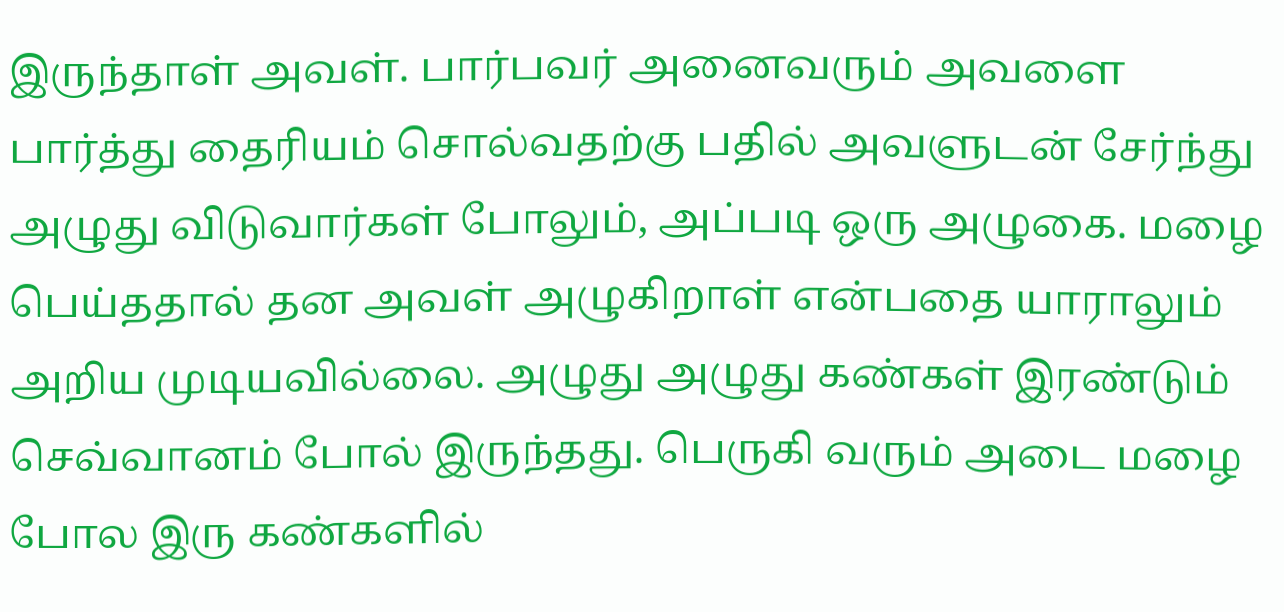இருந்தாள் அவள். பார்பவர் அனைவரும் அவளை பார்த்து தைரியம் சொல்வதற்கு பதில் அவளுடன் சேர்ந்து அழுது விடுவார்கள் போலும், அப்படி ஒரு அழுகை. மழை பெய்ததால் தன அவள் அழுகிறாள் என்பதை யாராலும் அறிய முடியவில்லை. அழுது அழுது கண்கள் இரண்டும் செவ்வானம் போல் இருந்தது. பெருகி வரும் அடை மழை போல இரு கண்களில்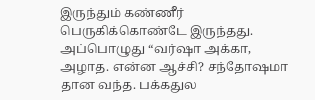இருந்தும் கண்ணீர் பெருகிக்கொண்டே இருந்தது. அப்பொழுது “வர்ஷா அக்கா, அழாத. என்ன ஆச்சி? சந்தோஷமா தான வந்த. பக்கதுல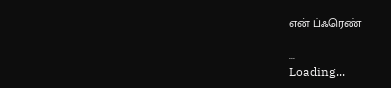என் ப்ஃரெண்

...
Loading...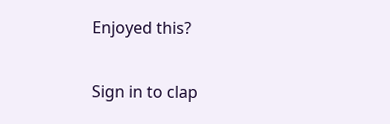Enjoyed this?

Sign in to clap